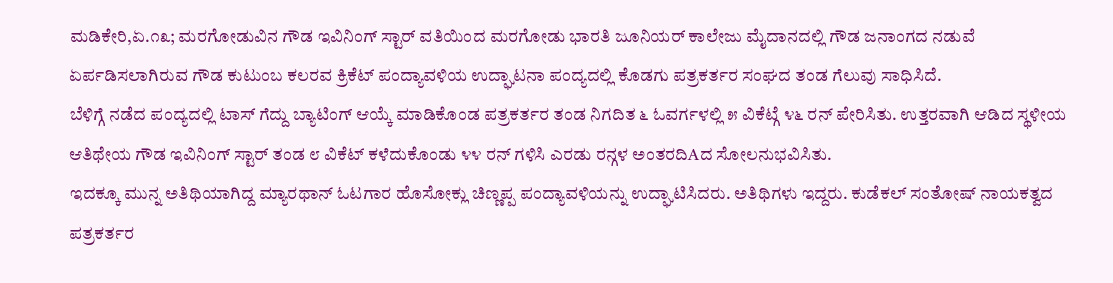ಮಡಿಕೇರಿ,ಏ.೧೩; ಮರಗೋಡುವಿನ ಗೌಡ ಇವಿನಿಂಗ್ ಸ್ಟಾರ್ ವತಿಯಿಂದ ಮರಗೋಡು ಭಾರತಿ ಜೂನಿಯರ್ ಕಾಲೇಜು ಮೈದಾನದಲ್ಲಿ ಗೌಡ ಜನಾಂಗದ ನಡುವೆ ಏರ್ಪಡಿಸಲಾಗಿರುವ ಗೌಡ ಕುಟುಂಬ ಕಲರವ ಕ್ರಿಕೆಟ್ ಪಂದ್ಯಾವಳಿಯ ಉದ್ಘಾಟನಾ ಪಂದ್ಯದಲ್ಲಿ ಕೊಡಗು ಪತ್ರಕರ್ತರ ಸಂಘದ ತಂಡ ಗೆಲುವು ಸಾಧಿಸಿದೆ.
ಬೆಳಿಗ್ಗೆ ನಡೆದ ಪಂದ್ಯದಲ್ಲಿ ಟಾಸ್ ಗೆದ್ದು ಬ್ಯಾಟಿಂಗ್ ಆಯ್ಕೆ ಮಾಡಿಕೊಂಡ ಪತ್ರಕರ್ತರ ತಂಡ ನಿಗದಿತ ೬ ಓವರ್ಗಳಲ್ಲಿ ೫ ವಿಕೆಟ್ಗೆ ೪೬ ರನ್ ಪೇರಿಸಿತು. ಉತ್ತರವಾಗಿ ಆಡಿದ ಸ್ಥಳೀಯ ಆತಿಥೇಯ ಗೌಡ ಇವಿನಿಂಗ್ ಸ್ಟಾರ್ ತಂಡ ೮ ವಿಕೆಟ್ ಕಳೆದುಕೊಂಡು ೪೪ ರನ್ ಗಳಿಸಿ ಎರಡು ರನ್ಗಳ ಅಂತರದಿAದ ಸೋಲನುಭವಿಸಿತು.
ಇದಕ್ಕೂ ಮುನ್ನ ಅತಿಥಿಯಾಗಿದ್ದ ಮ್ಯಾರಥಾನ್ ಓಟಗಾರ ಹೊಸೋಕ್ಲು ಚಿಣ್ಣಪ್ಪ ಪಂದ್ಯಾವಳಿಯನ್ನು ಉದ್ಘಾಟಿಸಿದರು. ಅತಿಥಿಗಳು ಇದ್ದರು. ಕುಡೆಕಲ್ ಸಂತೋಷ್ ನಾಯಕತ್ವದ ಪತ್ರಕರ್ತರ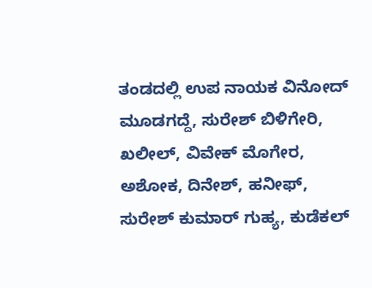ತಂಡದಲ್ಲಿ ಉಪ ನಾಯಕ ವಿನೋದ್ ಮೂಡಗದ್ದೆ, ಸುರೇಶ್ ಬಿಳಿಗೇರಿ, ಖಲೀಲ್, ವಿವೇಕ್ ಮೊಗೇರ, ಅಶೋಕ, ದಿನೇಶ್, ಹನೀಫ್, ಸುರೇಶ್ ಕುಮಾರ್ ಗುಹ್ಯ, ಕುಡೆಕಲ್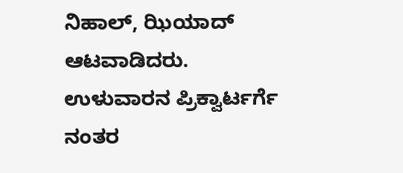ನಿಹಾಲ್, ಝಿಯಾದ್ ಆಟವಾಡಿದರು.
ಉಳುವಾರನ ಪ್ರಿಕ್ವಾರ್ಟರ್ಗೆ
ನಂತರ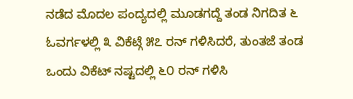ನಡೆದ ಮೊದಲ ಪಂದ್ಯದಲ್ಲಿ ಮೂಡಗದ್ದೆ ತಂಡ ನಿಗದಿತ ೬ ಓವರ್ಗಳಲ್ಲಿ ೩ ವಿಕೆಟ್ಗೆ ೫೭ ರನ್ ಗಳಿಸಿದರೆ, ತುಂತಜೆ ತಂಡ ಒಂದು ವಿಕೆಟ್ ನಷ್ಟದಲ್ಲಿ ೬೦ ರನ್ ಗಳಿಸಿ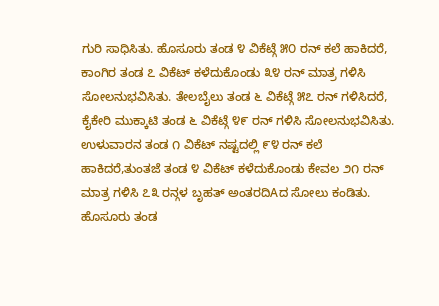ಗುರಿ ಸಾಧಿಸಿತು. ಹೊಸೂರು ತಂಡ ೪ ವಿಕೆಟ್ಗೆ ೫೦ ರನ್ ಕಲೆ ಹಾಕಿದರೆ, ಕಾಂಗಿರ ತಂಡ ೭ ವಿಕೆಟ್ ಕಳೆದುಕೊಂಡು ೩೪ ರನ್ ಮಾತ್ರ ಗಳಿಸಿ ಸೋಲನುಭವಿಸಿತು. ತೇಲಬೈಲು ತಂಡ ೬ ವಿಕೆಟ್ಗೆ ೫೭ ರನ್ ಗಳಿಸಿದರೆ, ಕೈಕೇರಿ ಮುಕ್ಕಾಟಿ ತಂಡ ೬ ವಿಕೆಟ್ಗೆ ೪೯ ರನ್ ಗಳಿಸಿ ಸೋಲನುಭವಿಸಿತು. ಉಳುವಾರನ ತಂಡ ೧ ವಿಕೆಟ್ ನಷ್ಟದಲ್ಲಿ ೯೪ ರನ್ ಕಲೆ ಹಾಕಿದರೆ,ತುಂತಜೆ ತಂಡ ೪ ವಿಕೆಟ್ ಕಳೆದುಕೊಂಡು ಕೇವಲ ೨೧ ರನ್ ಮಾತ್ರ ಗಳಿಸಿ ೭೩ ರನ್ಗಳ ಬೃಹತ್ ಅಂತರದಿAದ ಸೋಲು ಕಂಡಿತು. ಹೊಸೂರು ತಂಡ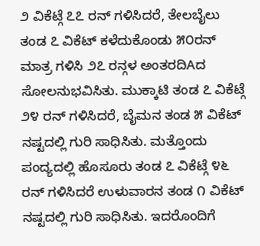೨ ವಿಕೆಟ್ಗೆ ೭೭ ರನ್ ಗಳಿಸಿದರೆ, ತೇಲಬೈಲು ತಂಡ ೭ ವಿಕೆಟ್ ಕಳೆದುಕೊಂಡು ೫೦ರನ್ ಮಾತ್ರ ಗಳಿಸಿ ೨೭ ರನ್ಗಳ ಅಂತರದಿAದ ಸೋಲನುಭವಿಸಿತು. ಮುಕ್ಕಾಟಿ ತಂಡ ೭ ವಿಕೆಟ್ಗೆ ೨೪ ರನ್ ಗಳಿಸಿದರೆ, ಬೈಮನ ತಂಡ ೫ ವಿಕೆಟ್ ನಷ್ಟದಲ್ಲಿ ಗುರಿ ಸಾಧಿಸಿತು. ಮತ್ತೊಂದು ಪಂದ್ಯದಲ್ಲಿ ಹೊಸೂರು ತಂಡ ೭ ವಿಕೆಟ್ಗೆ ೪೬ ರನ್ ಗಳಿಸಿದರೆ ಉಳುವಾರನ ತಂಡ ೧ ವಿಕೆಟ್ ನಷ್ಟದಲ್ಲಿ ಗುರಿ ಸಾಧಿಸಿತು. ಇದರೊಂದಿಗೆ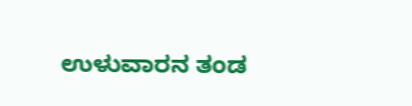ಉಳುವಾರನ ತಂಡ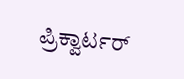ಪ್ರಿಕ್ವಾರ್ಟರ್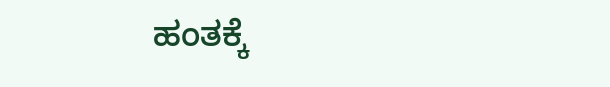ಹಂತಕ್ಕೆ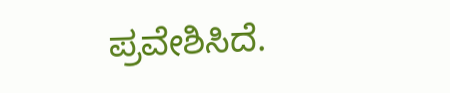ಪ್ರವೇಶಿಸಿದೆ.